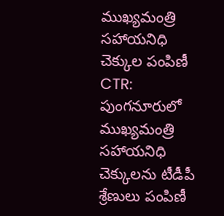ముఖ్యమంత్రి సహాయనిధి చెక్కుల పంపిణీ
CTR: పుంగనూరులో ముఖ్యమంత్రి సహాయనిధి చెక్కులను టీడీపీ శ్రేణులు పంపిణీ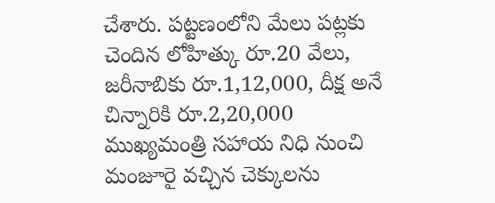చేశారు. పట్టణంలోని మేలు పట్లకు చెందిన లోహిత్కు రూ.20 వేలు, జరీనాబికు రూ.1,12,000, దీక్ష అనే చిన్నారికి రూ.2,20,000 ముఖ్యమంత్రి సహాయ నిధి నుంచి మంజూరై వచ్చిన చెక్కులను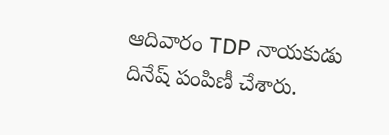ఆదివారం TDP నాయకుడు దినేష్ పంపిణీ చేశారు.